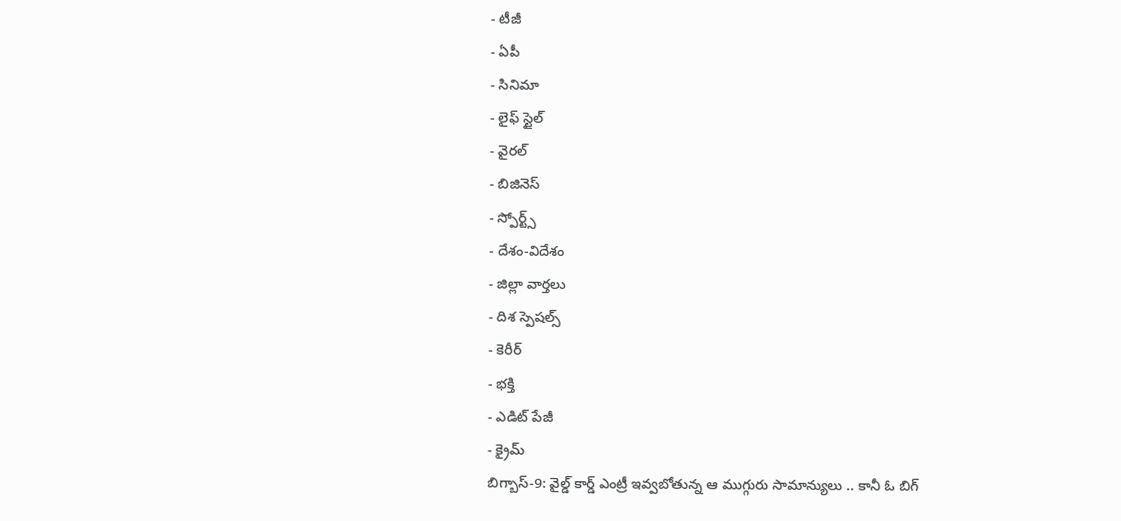- టీజీ
- ఏపీ
- సినిమా
- లైఫ్ స్టైల్
- వైరల్
- బిజినెస్
- స్పోర్ట్స్
- దేశం-విదేశం
- జిల్లా వార్తలు
- దిశ స్పెషల్స్
- కెరీర్
- భక్తి
- ఎడిట్ పేజీ
- క్రైమ్
బిగ్బాస్-9: వైల్డ్ కార్డ్ ఎంట్రీ ఇవ్వబోతున్న ఆ ముగ్గురు సామాన్యులు .. కానీ ఓ బిగ్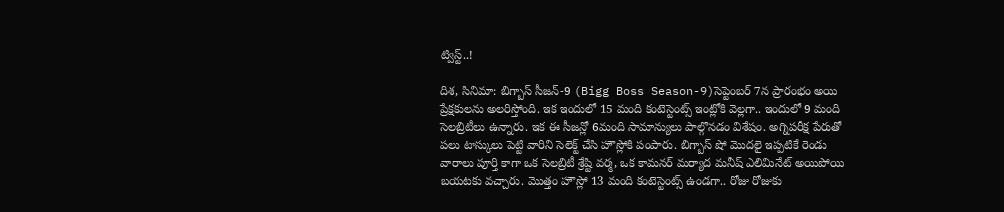ట్విస్ట్..!

దిశ, సినిమా: బిగ్బాస్ సీజన్-9 (Bigg Boss Season-9)సెప్టెంబర్ 7న ప్రారంభం అయి ప్రేక్షకులను అలరిస్తోంది. ఇక ఇందులో 15 మంది కంటెస్టెంట్స్ ఇంట్లోకి వెల్లగా.. ఇందులో 9 మంది సెలబ్రిటీలు ఉన్నారు. ఇక ఈ సీజన్లో 6మంది సామాన్యులు పాల్గొనడం విశేషం. అగ్నిపరీక్ష పేరుతో పలు టాస్కులు పెట్టి వారిని సెలెక్ట్ చేసి హౌస్లోకి పంపారు. బిగ్బాస్ షో మొదలై ఇప్పటికే రెండు వారాలు పూర్తి కాగా ఒక సెలబ్రిటీ శ్రేష్టి వర్మ, ఒక కామనర్ మర్యాద మనీష్ ఎలిమినేట్ అయిపోయి బయటకు వచ్చారు. మొత్తం హౌస్లో 13 మంది కంటెస్టెంట్స్ ఉండగా.. రోజు రోజుకు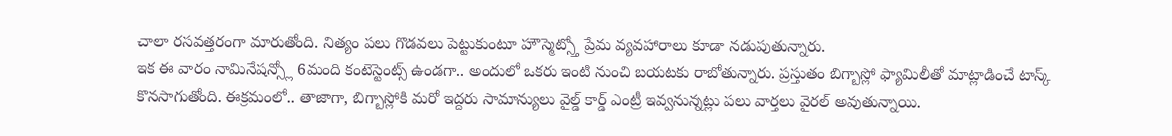చాలా రసవత్తరంగా మారుతోంది. నిత్యం పలు గొడవలు పెట్టుకుంటూ హౌస్మెట్స్తో ప్రేమ వ్యవహారాలు కూడా నడుపుతున్నారు.
ఇక ఈ వారం నామినేషన్స్లో 6మంది కంటెస్టెంట్స్ ఉండగా.. అందులో ఒకరు ఇంటి నుంచి బయటకు రాబోతున్నారు. ప్రస్తుతం బిగ్బాస్లో ఫ్యామిలీతో మాట్లాడించే టాస్క్ కొనసాగుతోంది. ఈక్రమంలో.. తాజాగా, బిగ్బాస్లోకి మరో ఇద్దరు సామాన్యులు వైల్డ్ కార్డ్ ఎంట్రీ ఇవ్వనున్నట్లు పలు వార్తలు వైరల్ అవుతున్నాయి.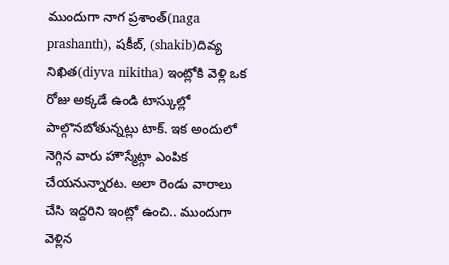ముందుగా నాగ ప్రశాంత్(naga prashanth), షకీబ్, (shakib)దివ్య నిఖిత(diyva nikitha) ఇంట్లోకి వెళ్లి ఒక రోజు అక్కడే ఉండి టాస్కుల్లో పాల్గొనబోతున్నట్లు టాక్. ఇక అందులో నెగ్గిన వారు హౌస్మేట్గా ఎంపిక చేయనున్నారట. అలా రెండు వారాలు చేసి ఇద్దరిని ఇంట్లో ఉంచి.. ముందుగా వెళ్లిన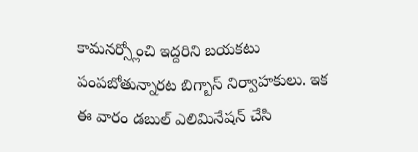కామనర్స్లోంచి ఇద్దరిని బయకటు పంపబోతున్నారట బిగ్బాస్ నిర్వాహకులు. ఇక ఈ వారం డబుల్ ఎలిమినేషన్ చేసి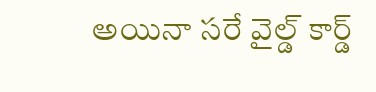అయినా సరే వైల్డ్ కార్డ్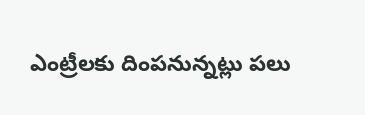ఎంట్రీలకు దింపనున్నట్లు పలు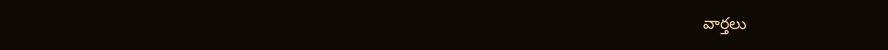వార్తలు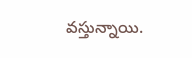వస్తున్నాయి.